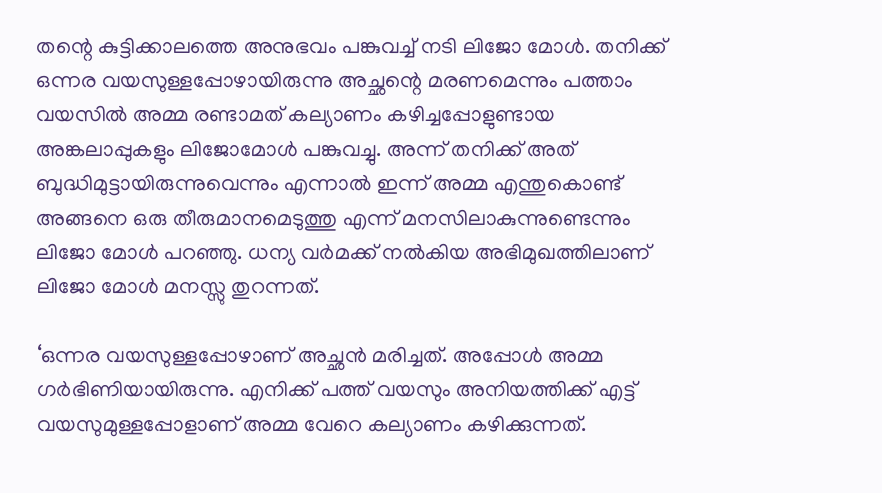തന്റെ കുട്ടിക്കാലത്തെ അനുഭവം പങ്കുവച്ച് നടി ലിജോ മോൾ. തനിക്ക് ഒന്നര വയസുള്ളപ്പോഴായിരുന്നു അച്ഛന്റെ മരണമെന്നും പത്താം വയസിൽ അമ്മ രണ്ടാമത് കല്യാണം കഴിച്ചപ്പോളുണ്ടായ അങ്കലാപ്പുകളും ലിജോമോൾ പങ്കുവച്ചു. അന്ന് തനിക്ക് അത് ബുദ്ധിമുട്ടായിരുന്നുവെന്നും എന്നാൽ ഇന്ന് അമ്മ എന്തുകൊണ്ട് അങ്ങനെ ഒരു തീരുമാനമെടുത്തു എന്ന് മനസിലാകുന്നുണ്ടെന്നും ലിജോ മോൾ പറഞ്ഞു. ധന്യ വർമക്ക് നൽകിയ അഭിമുഖത്തിലാണ് ലിജോ മോൾ മനസ്സു തുറന്നത്.

‘ഒന്നര വയസുള്ളപ്പോഴാണ് അച്ഛൻ മരിച്ചത്. അപ്പോൾ അമ്മ ഗർഭിണിയായിരുന്നു. എനിക്ക് പത്ത് വയസും അനിയത്തിക്ക് എട്ട് വയസുമുള്ളപ്പോളാണ് അമ്മ വേറെ കല്യാണം കഴിക്കുന്നത്.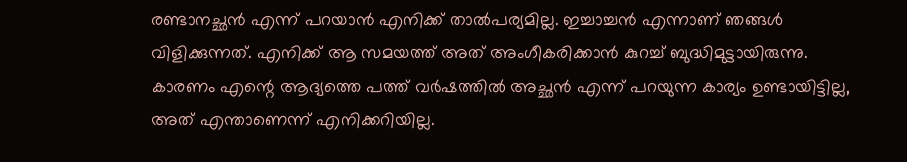രണ്ടാനച്ഛൻ എന്ന് പറയാൻ എനിക്ക് താൽപര്യമില്ല. ഇച്ചാച്ചൻ എന്നാണ് ഞങ്ങൾ വിളിക്കുന്നത്. എനിക്ക് ആ സമയത്ത് അത് അംഗീകരിക്കാൻ കുറച്ച് ബുദ്ധിമുട്ടായിരുന്നു. കാരണം എന്റെ ആദ്യത്തെ പത്ത് വർഷത്തിൽ അച്ഛൻ എന്ന് പറയുന്ന കാര്യം ഉണ്ടായിട്ടില്ല, അത് എന്താണെന്ന് എനിക്കറിയില്ല.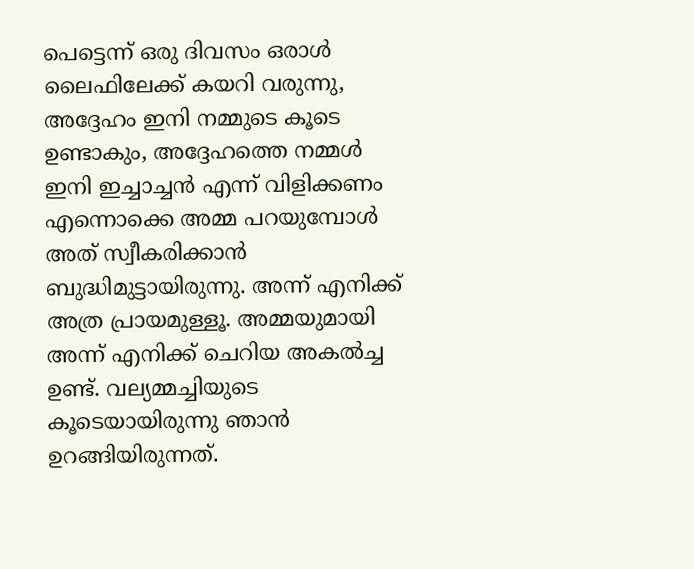പെട്ടെന്ന് ഒരു ദിവസം ഒരാൾ ലൈഫിലേക്ക് കയറി വരുന്നു, അദ്ദേഹം ഇനി നമ്മുടെ കൂടെ ഉണ്ടാകും, അദ്ദേഹത്തെ നമ്മൾ ഇനി ഇച്ചാച്ചൻ എന്ന് വിളിക്കണം എന്നൊക്കെ അമ്മ പറയുമ്പോൾ അത് സ്വീകരിക്കാൻ ബുദ്ധിമുട്ടായിരുന്നു. അന്ന് എനിക്ക് അത്ര പ്രായമുള്ളൂ. അമ്മയുമായി അന്ന് എനിക്ക് ചെറിയ അകൽച്ച ഉണ്ട്. വല്യമ്മച്ചിയുടെ കൂടെയായിരുന്നു ഞാൻ ഉറങ്ങിയിരുന്നത്.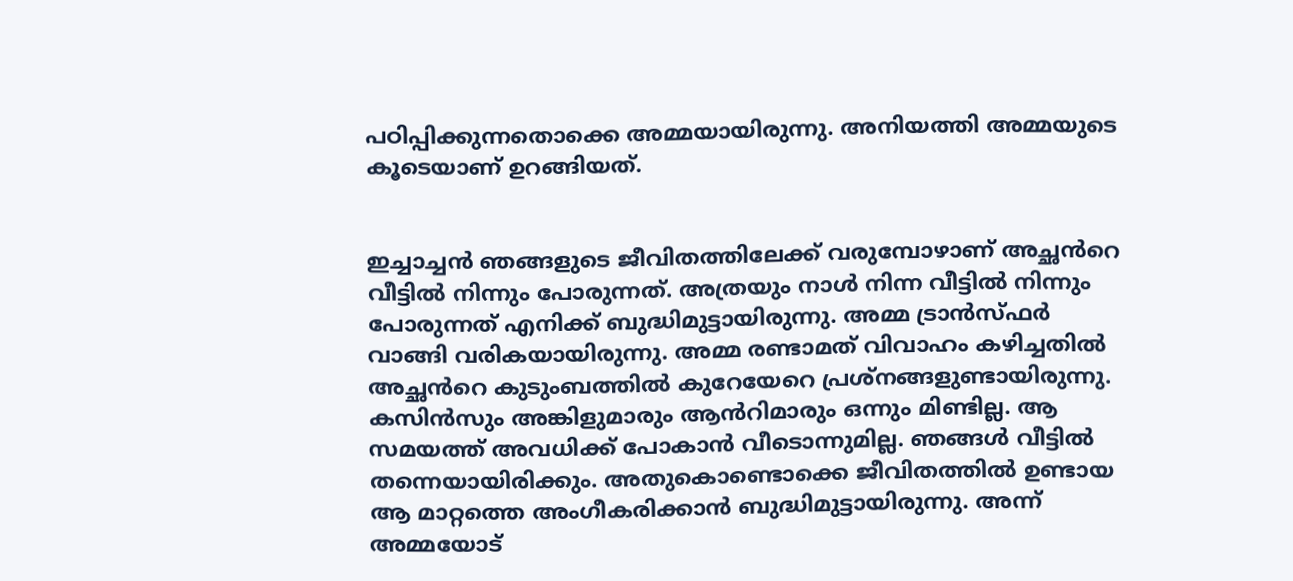പഠിപ്പിക്കുന്നതൊക്കെ അമ്മയായിരുന്നു. അനിയത്തി അമ്മയുടെ കൂടെയാണ് ഉറങ്ങിയത്.


ഇച്ചാച്ചൻ ഞങ്ങളുടെ ജീവിതത്തിലേക്ക് വരുമ്പോഴാണ് അച്ഛൻറെ വീട്ടിൽ നിന്നും പോരുന്നത്. അത്രയും നാൾ നിന്ന വീട്ടിൽ നിന്നും പോരുന്നത് എനിക്ക് ബുദ്ധിമുട്ടായിരുന്നു. അമ്മ ട്രാൻസ്ഫർ വാങ്ങി വരികയായിരുന്നു. അമ്മ രണ്ടാമത് വിവാഹം കഴിച്ചതിൽ അച്ഛൻറെ കുടുംബത്തിൽ കുറേയേറെ പ്രശ്നങ്ങളുണ്ടായിരുന്നു. കസിൻസും അങ്കിളുമാരും ആൻറിമാരും ഒന്നും മിണ്ടില്ല. ആ സമയത്ത് അവധിക്ക് പോകാൻ വീടൊന്നുമില്ല. ഞങ്ങൾ വീട്ടിൽ തന്നെയായിരിക്കും. അതുകൊണ്ടൊക്കെ ജീവിതത്തിൽ ഉണ്ടായ ആ മാറ്റത്തെ അംഗീകരിക്കാൻ ബുദ്ധിമുട്ടായിരുന്നു. അന്ന് അമ്മയോട്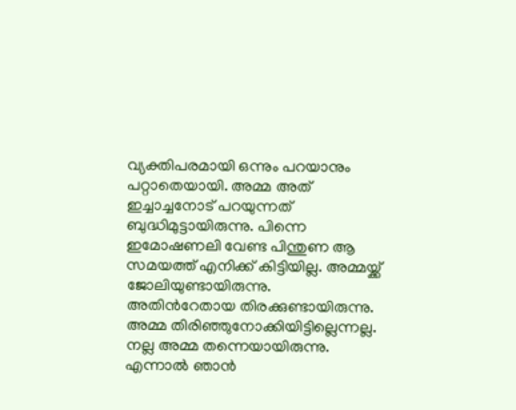വ്യക്തിപരമായി ഒന്നും പറയാനും പറ്റാതെയായി. അമ്മ അത് ഇച്ചാച്ചനോട് പറയുന്നത് ബുദ്ധിമുട്ടായിരുന്നു. പിന്നെ ഇമോഷണലി വേണ്ട പിന്തുണ ആ സമയത്ത് എനിക്ക് കിട്ടിയില്ല. അമ്മയ്ക്ക് ജോലിയുണ്ടായിരുന്നു. അതിൻറേതായ തിരക്കുണ്ടായിരുന്നു. അമ്മ തിരിഞ്ഞുനോക്കിയിട്ടില്ലെന്നല്ല. നല്ല അമ്മ തന്നെയായിരുന്നു. എന്നാൽ ഞാൻ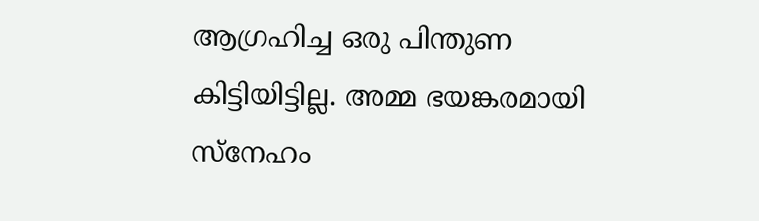ആഗ്രഹിച്ച ഒരു പിന്തുണ കിട്ടിയിട്ടില്ല. അമ്മ ഭയങ്കരമായി സ്നേഹം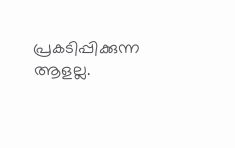പ്രകടിപ്പിക്കുന്ന ആളല്ല.